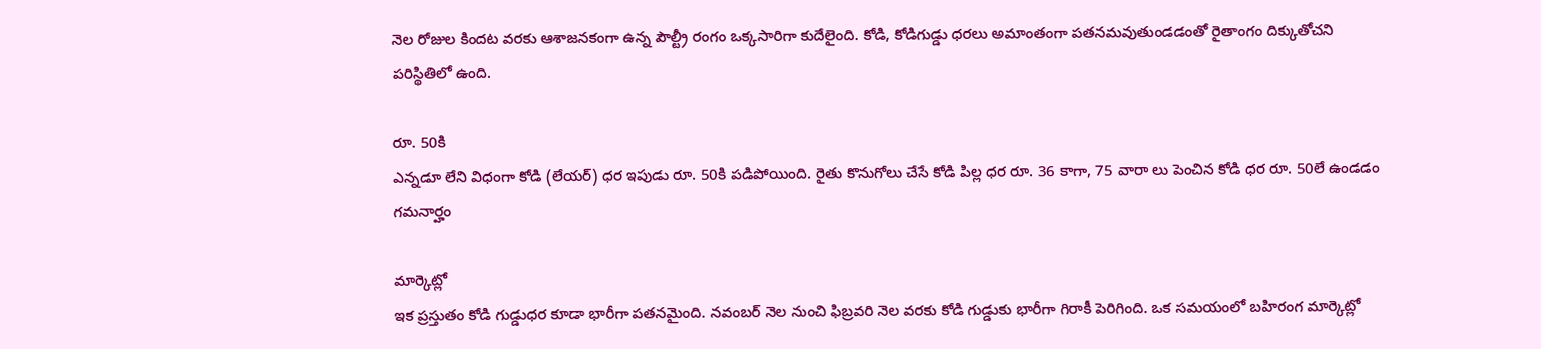నెల రోజుల కిందట వరకు ఆశాజనకంగా ఉన్న పౌల్ట్రీ రంగం ఒక్కసారిగా కుదేలైంది. కోడి, కోడిగుడ్డు ధరలు అమాంతంగా పతనమవుతుండడంతో రైతాంగం దిక్కుతోచని పరిస్థితిలో ఉంది.

రూ. 50కి
ఎన్నడూ లేని విధంగా కోడి (లేయర్) ధర ఇపుడు రూ. 50కి పడిపోయింది. రైతు కొనుగోలు చేసే కోడి పిల్ల ధర రూ. 36 కాగా, 75 వారా లు పెంచిన కోడి ధర రూ. 50లే ఉండడం గమనార్హం

మార్కెట్లో
ఇక ప్రస్తుతం కోడి గుడ్డుధర కూడా భారీగా పతనమైంది. నవంబర్ నెల నుంచి ఫిబ్రవరి నెల వరకు కోడి గుడ్డుకు భారీగా గిరాకీ పెరిగింది. ఒక సమయంలో బహిరంగ మార్కెట్లో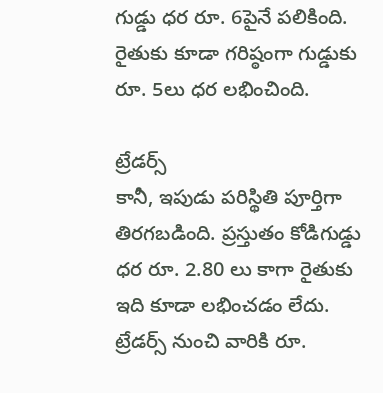గుడ్డు ధర రూ. 6పైనే పలికింది. రైతుకు కూడా గరిష్ఠంగా గుడ్డుకు రూ. 5లు ధర లభించింది.

ట్రేడర్స్
కానీ, ఇపుడు పరిస్థితి పూర్తిగా తిరగబడింది. ప్రస్తుతం కోడిగుడ్డు ధర రూ. 2.80 లు కాగా రైతుకు ఇది కూడా లభించడం లేదు. ట్రేడర్స్ నుంచి వారికి రూ.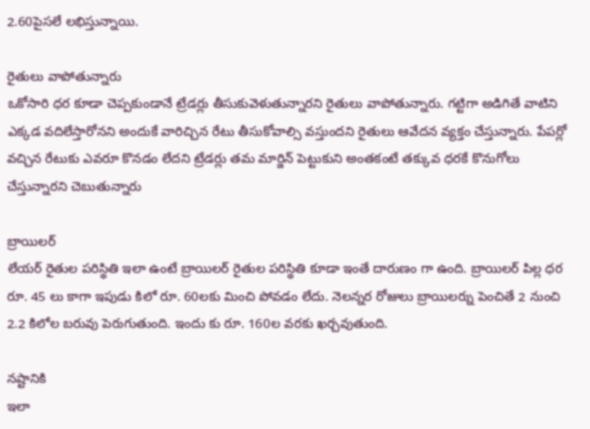2.60పైసలే లభిస్తున్నాయి.

రైతులు వాపోతున్నారు
ఒకోసారి ధర కూడా చెప్పకుండానే ట్రేడర్లు తీసుకువెళుతున్నారని రైతులు వాపోతున్నారు. గట్టిగా అడిగితే వాటిని ఎక్కడ వదిలేస్తారోనని అందుకే వారిచ్చిన రేటు తీసుకోవాల్సి వస్తుందని రైతులు ఆవేదన వ్యక్తం చేస్తున్నారు. పేపర్లో వచ్చిన రేటుకు ఎవరూ కొనడం లేదని ట్రేడర్లు తమ మార్జిన్ పెట్టుకుని అంతకంటే తక్కువ ధరకే కొనుగోలు చేస్తున్నారని చెబుతున్నారు

బ్రాయిలర్
లేయర్ రైతుల పరిస్థితి ఇలా ఉంటే బ్రాయిలర్ రైతుల పరిస్థితి కూడా ఇంతే దారుణం గా ఉంది. బ్రాయిలర్ పిల్ల ధర రూ. 45 లు కాగా ఇపుడు కిలో రూ. 60లకు మించి పోవడం లేదు. నెలన్నర రోజులు బ్రాయిలర్ను పెంచితే 2 నుంచి 2.2 కిలోల బరువు పెరుగుతుంది. ఇందు కు రూ. 160ల వరకు ఖర్చవుతుంది.

నష్టానికి
ఇలా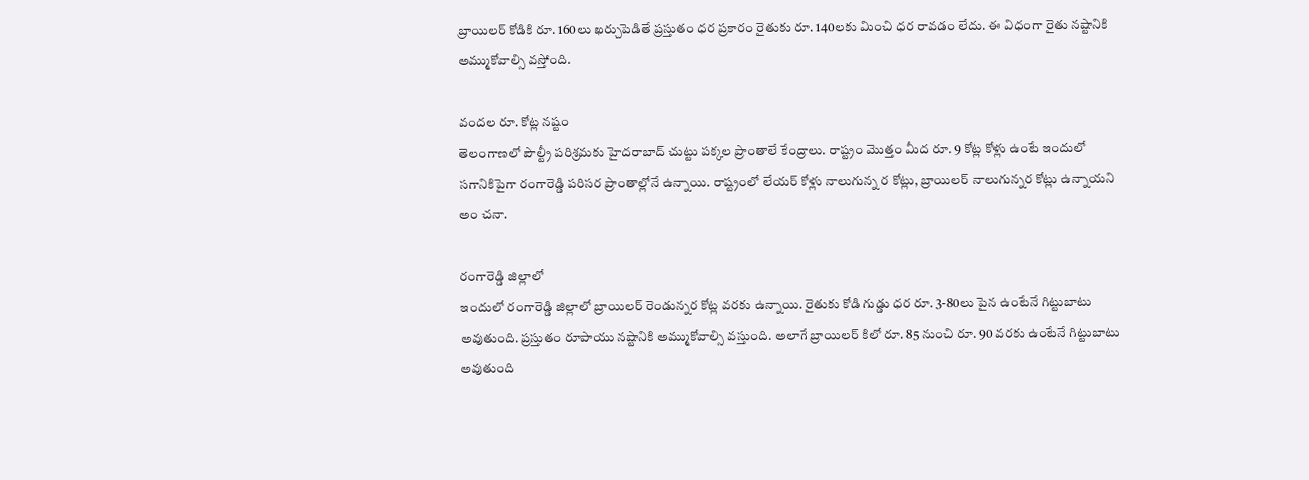బ్రాయిలర్ కోడికి రూ. 160లు ఖర్చుపెడితే ప్రస్తుతం ధర ప్రకారం రైతుకు రూ. 140లకు మించి ధర రావడం లేదు. ఈ విధంగా రైతు నష్టానికి అమ్ముకోవాల్సి వస్తోంది.

వందల రూ. కోట్ల నష్టం
తెలంగాణలో పౌల్ట్రీ పరిశ్రమకు హైదరాబాద్ చుట్టు పక్కల ప్రాంతాలే కేంద్రాలు. రాష్ట్రం మొత్తం మీద రూ. 9 కోట్ల కోళ్లు ఉంటే ఇందులో సగానికిపైగా రంగారెడ్డి పరిసర ప్రాంతాల్లోనే ఉన్నాయి. రాష్ట్రంలో లేయర్ కోళ్లు నాలుగున్న ర కోట్లు, బ్రాయిలర్ నాలుగున్నర కోట్లు ఉన్నాయని అం చనా.

రంగారెడ్డి జిల్లాలో
ఇందులో రంగారెడ్డి జిల్లాలో బ్రాయిలర్ రెండున్నర కోట్ల వరకు ఉన్నాయి. రైతుకు కోడి గుడ్డు ధర రూ. 3-80లు పైన ఉంటేనే గిట్టుబాటు అవుతుంది. ప్రస్తుతం రూపాయు నష్టానికి అమ్ముకోవాల్సి వస్తుంది. అలాగే బ్రాయిలర్ కిలో రూ. 85 నుంచి రూ. 90 వరకు ఉంటేనే గిట్టుబాటు అవుతుంది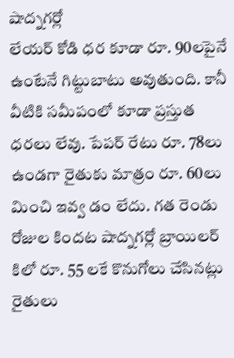షాద్నగర్లో
లేయర్ కోడి ధర కూడా రూ. 90లపైనే ఉంటేనే గిట్టుబాటు అవుతుంది. కానీ వీటికి సమీపంలో కూడా ప్రస్తుత ధరలు లేవు. పేపర్ రేటు రూ. 78లు ఉండగా రైతుకు మాత్రం రూ. 60లు మించి ఇవ్వ డం లేదు. గత రెండు రోజుల కిందట షాద్నగర్లో బ్రాయిలర్ కిలో రూ. 55 లకే కొనుగోలు చేసినట్లు రైతులు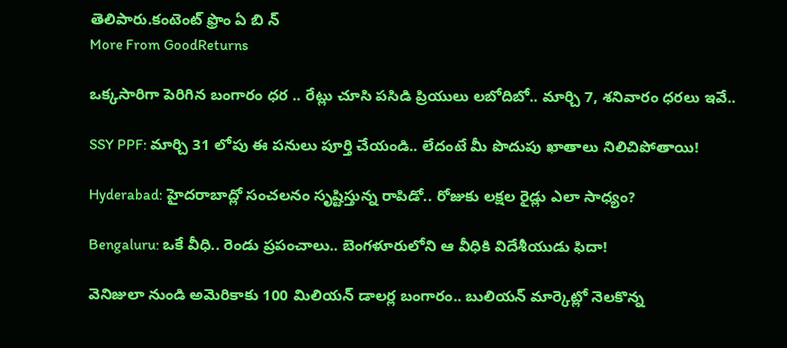తెలిపారు.కంటెంట్ ఫ్రొం ఏ బి న్
More From GoodReturns

ఒక్కసారిగా పెరిగిన బంగారం ధర .. రేట్లు చూసి పసిడి ప్రియులు లబోదిబో.. మార్చి 7, శనివారం ధరలు ఇవే..

SSY PPF: మార్చి 31 లోపు ఈ పనులు పూర్తి చేయండి.. లేదంటే మీ పొదుపు ఖాతాలు నిలిచిపోతాయి!

Hyderabad: హైదరాబాద్లో సంచలనం సృష్టిస్తున్న రాపిడో.. రోజుకు లక్షల రైడ్లు ఎలా సాధ్యం?

Bengaluru: ఒకే వీధి.. రెండు ప్రపంచాలు.. బెంగళూరులోని ఆ వీధికి విదేశీయుడు ఫిదా!

వెనిజులా నుండి అమెరికాకు 100 మిలియన్ డాలర్ల బంగారం.. బులియన్ మార్కెట్లో నెలకొన్న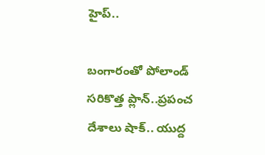హైప్..

బంగారంతో పోలాండ్ సరికొత్త ప్లాన్..ప్రపంచ దేశాలు షాక్.. యుద్ద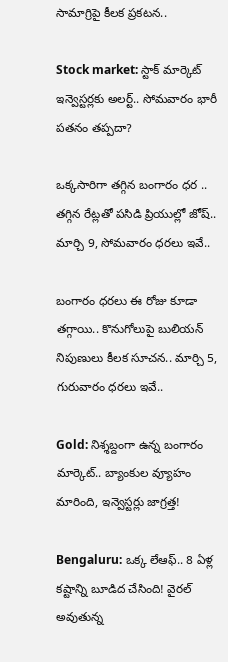సామాగ్రిపై కీలక ప్రకటన..

Stock market: స్టాక్ మార్కెట్ ఇన్వెస్టర్లకు అలర్ట్.. సోమవారం భారీ పతనం తప్పదా?

ఒక్కసారిగా తగ్గిన బంగారం ధర .. తగ్గిన రేట్లతో పసిడి ప్రియుల్లో జోష్.. మార్చి 9, సోమవారం ధరలు ఇవే..

బంగారం ధరలు ఈ రోజు కూడా తగ్గాయి.. కొనుగోలుపై బులియన్ నిపుణులు కీలక సూచన.. మార్చి 5, గురువారం ధరలు ఇవే..

Gold: నిశ్శబ్దంగా ఉన్న బంగారం మార్కెట్.. బ్యాంకుల వ్యూహం మారింది, ఇన్వెస్టర్లు జాగ్రత్త!

Bengaluru: ఒక్క లేఆఫ్.. 8 ఏళ్ల కష్టాన్ని బూడిద చేసింది! వైరల్ అవుతున్న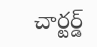చార్టర్డ్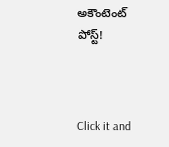అకౌంటెంట్ పోస్ట్!



Click it and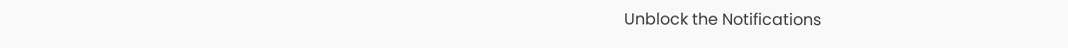Unblock the Notifications